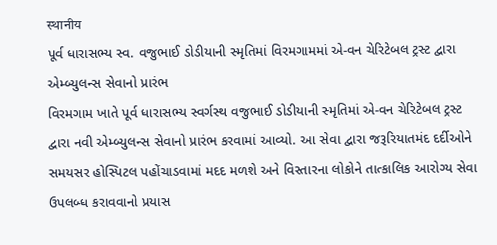स्थानीय
પૂર્વ ધારાસભ્ય સ્વ. વજુભાઈ ડોડીયાની સ્મૃતિમાં વિરમગામમાં એ-વન ચેરિટેબલ ટ્રસ્ટ દ્વારા એમ્બ્યુલન્સ સેવાનો પ્રારંભ
વિરમગામ ખાતે પૂર્વ ધારાસભ્ય સ્વર્ગસ્થ વજુભાઈ ડોડીયાની સ્મૃતિમાં એ-વન ચેરિટેબલ ટ્રસ્ટ દ્વારા નવી એમ્બ્યુલન્સ સેવાનો પ્રારંભ કરવામાં આવ્યો. આ સેવા દ્વારા જરૂરિયાતમંદ દર્દીઓને સમયસર હોસ્પિટલ પહોંચાડવામાં મદદ મળશે અને વિસ્તારના લોકોને તાત્કાલિક આરોગ્ય સેવા ઉપલબ્ધ કરાવવાનો પ્રયાસ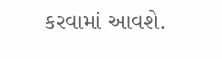કરવામાં આવશે.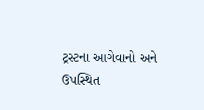ટ્રસ્ટના આગેવાનો અને ઉપસ્થિત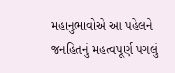મહાનુભાવોએ આ પહેલને જનહિતનું મહત્વપૂર્ણ પગલું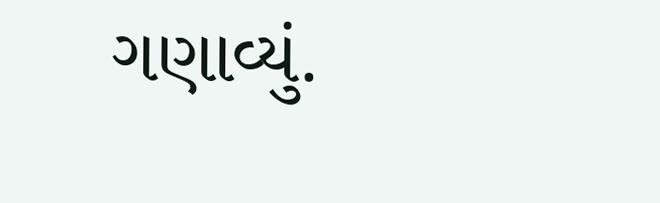ગણાવ્યું.